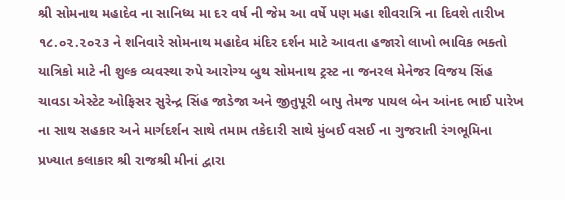શ્રી સોમનાથ મહાદેવ ના સાનિધ્ય મા દર વર્ષ ની જેમ આ વર્ષે પણ મહા શીવરાત્રિ ના દિવશે તારીખ ૧૮.૦૨.૨૦૨૩ ને શનિવારે સોમનાથ મહાદેવ મંદિર દર્શન માટે આવતા હજારો લાખો ભાવિક ભક્તો યાત્રિકો માટે ની શુલ્ક વ્યવસ્થા રુપે આરોગ્ય બુથ સોમનાથ ટ્રસ્ટ ના જનરલ મેનેજર વિજય સિંહ ચાવડા એસ્ટેટ ઓફિસર સુરેન્દ્ર સિંહ જાડેજા અને જીતુપૂરી બાપુ તેમજ પાયલ બેન આંનદ ભાઈ પારેખ ના સાથ સહકાર અને માર્ગદર્શન સાથે તમામ તકેદારી સાથે મુંબઈ વસઈ ના ગુજરાતી રંગભૂમિના પ્રખ્યાત કલાકાર શ્રી રાજશ્રી મીનાં દ્વારા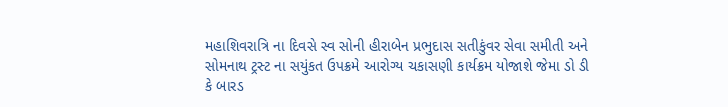મહાશિવરાત્રિ ના દિવસે સ્વ સોની હીરાબેન પ્રભુદાસ સતીકુંવર સેવા સમીતી અને સોમનાથ ટ્રસ્ટ ના સયુંકત ઉપક્રમે આરોગ્ય ચકાસણી કાર્યક્રમ યોજાશે જેમા ડો ડી કે બારડ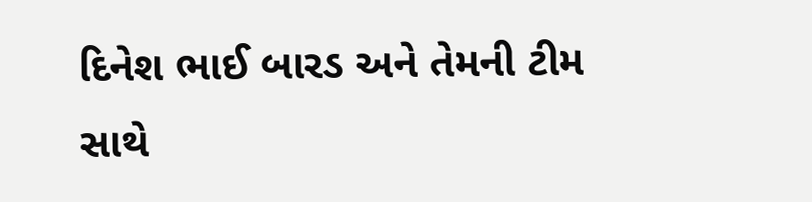દિનેશ ભાઈ બારડ અને તેમની ટીમ સાથે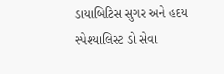ડાયાબિટિસ સુગર અને હદય સ્પેશ્યાલિસ્ટ ડો સેવા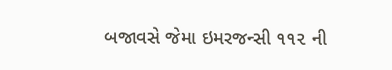બજાવસે જેમા ઇમરજન્સી ૧૧૨ ની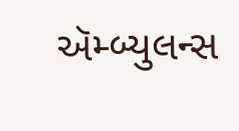ઍમ્બ્યુલન્સ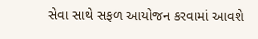સેવા સાથે સફળ આયોજન કરવામાં આવશે